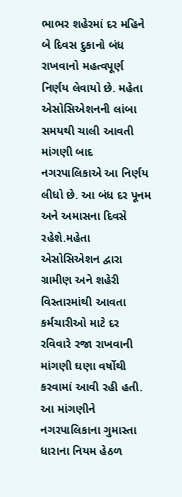ભાભર શહેરમાં દર મહિને બે દિવસ દુકાનો બંધ રાખવાનો મહત્વપૂર્ણ નિર્ણય લેવાયો છે. મહેતા એસોસિએશનની લાંબા સમયથી ચાલી આવતી માંગણી બાદ નગરપાલિકાએ આ નિર્ણય લીધો છે. આ બંધ દર પૂનમ અને અમાસના દિવસે રહેશે.મહેતા એસોસિએશન દ્વારા ગ્રામીણ અને શહેરી વિસ્તારમાંથી આવતા કર્મચારીઓ માટે દર રવિવારે રજા રાખવાની માંગણી ઘણા વર્ષોથી કરવામાં આવી રહી હતી. આ માંગણીને નગરપાલિકાના ગુમાસ્તા ધારાના નિયમ હેઠળ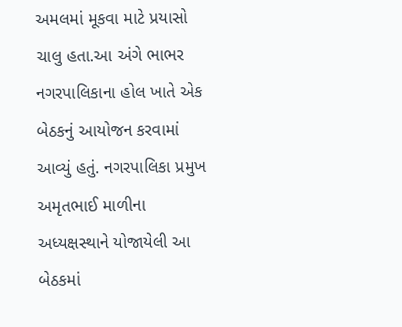અમલમાં મૂકવા માટે પ્રયાસો ચાલુ હતા.આ અંગે ભાભર નગરપાલિકાના હોલ ખાતે એક બેઠકનું આયોજન કરવામાં આવ્યું હતું. નગરપાલિકા પ્રમુખ અમૃતભાઈ માળીના અધ્યક્ષસ્થાને યોજાયેલી આ બેઠકમાં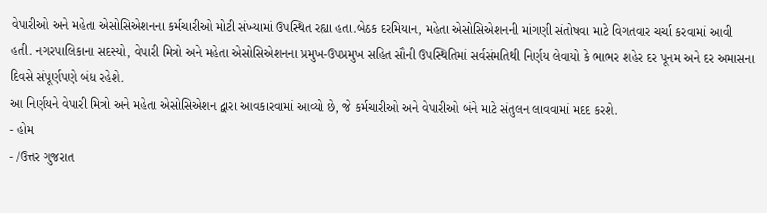વેપારીઓ અને મહેતા એસોસિએશનના કર્મચારીઓ મોટી સંખ્યામાં ઉપસ્થિત રહ્યા હતા.બેઠક દરમિયાન, મહેતા એસોસિએશનની માંગણી સંતોષવા માટે વિગતવાર ચર્ચા કરવામાં આવી હતી. નગરપાલિકાના સદસ્યો, વેપારી મિત્રો અને મહેતા એસોસિએશનના પ્રમુખ-ઉપપ્રમુખ સહિત સૌની ઉપસ્થિતિમાં સર્વસંમતિથી નિર્ણય લેવાયો કે ભાભર શહેર દર પૂનમ અને દર અમાસના દિવસે સંપૂર્ણપણે બંધ રહેશે.
આ નિર્ણયને વેપારી મિત્રો અને મહેતા એસોસિએશન દ્વારા આવકારવામાં આવ્યો છે, જે કર્મચારીઓ અને વેપારીઓ બંને માટે સંતુલન લાવવામાં મદદ કરશે.
- હોમ
- /ઉત્તર ગુજરાત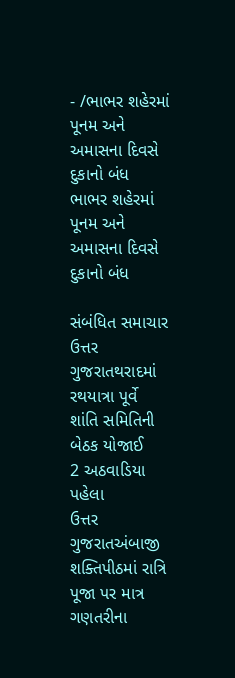- /ભાભર શહેરમાં પૂનમ અને અમાસના દિવસે દુકાનો બંધ
ભાભર શહેરમાં પૂનમ અને અમાસના દિવસે દુકાનો બંધ

સંબંધિત સમાચાર
ઉત્તર ગુજરાતથરાદમાં રથયાત્રા પૂર્વે શાંતિ સમિતિની બેઠક યોજાઈ
2 અઠવાડિયા પહેલા
ઉત્તર ગુજરાતઅંબાજી શક્તિપીઠમાં રાત્રિ પૂજા પર માત્ર ગણતરીના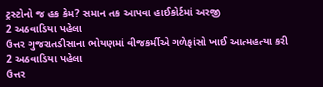ટ્રસ્ટોનો જ હક કેમ? સમાન તક આપવા હાઈકોર્ટમાં અરજી
2 અઠવાડિયા પહેલા
ઉત્તર ગુજરાતડીસાના ભોયણમાં વીજકર્મીએ ગળેફાંસો ખાઈ આત્મહત્યા કરી
2 અઠવાડિયા પહેલા
ઉત્તર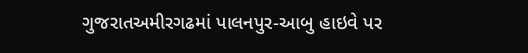ગુજરાતઅમીરગઢમાં પાલનપુર-આબુ હાઇવે પર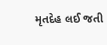મૃતદેહ લઈ જતી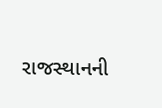રાજસ્થાનની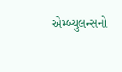એમ્બ્યુલન્સનો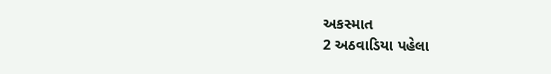અકસ્માત
2 અઠવાડિયા પહેલા